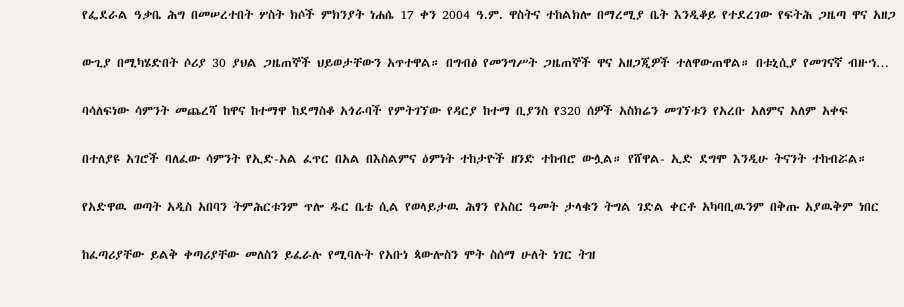የፌደራል ዓቃቤ ሕግ በመሠረተበት ሦስት ክሶች ምክንያት ነሐሴ 17 ቀን 2004 ዓ.ም. ዋስትና ተከልክሎ በማረሚያ ቤት እንዲቆይ የተደረገው የፍትሕ ጋዜጣ ዋና አዘጋ

ውጊያ በሚካሄድበት ሶሪያ 30 ያህል ጋዜጠኞች ህይወታቸውን አጥተዋል። በግብፅ የመንግሥት ጋዜጠኞች ዋና አዘጋጂዎች ተለዋውጠዋል። በቱኒሲያ የመገናኛ ብዙኀ…

ባሳለፍነው ሳምንት መጨረሻ ከዋና ከተማዋ ከደማስቆ አጎራባች የምትገኘው የዳርያ ከተማ ቢያንስ የ320 ሰዎች አስክሬን መገኘቱን የአረቡ አለምና አለም አቀፍ

በተለያዩ አገሮች ባለፈው ሳምንት የኢድ-አል ፈጥር በአል በእስልምና ዕምነት ተከታዮች ዘንድ ተከብሮ ውሏል። የሸዋል- ኢድ ደግሞ እንዲሁ ትናንት ተከብሯል።

የአድዋዉ ወጣት አዲስ አበባን ትምሕርቱንም ጥሎ ዱር ቤቴ ሲል የወላይታዉ ሕፃን የአስር ዓመት ታላቁን ትግል ገድል ቀርቶ አካባቢዉንም በቅጡ አያዉቅም ነበር

ከፈጣሪያቸው ይልቅ ቀጣሪያቸው መለስን ይፈራሉ የሚባሉት የአቡነ ጳውሎስን ሞት ስሰማ ሁለት ነገር ትዝ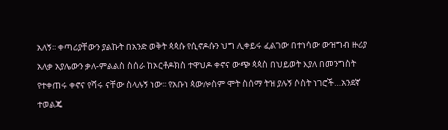አለኝ፡፡ ቀጣሪያቸውን ያልኩት በአንድ ወቅት ጳጳሱ የሲኖዶሱን ህግ ሊቀይሩ ፈልገው በተነሳው ውዝግብ ዙሪያ አለቃ አያሌውን ቃለ-ምልልስ ስሰራ ከኦርቶዶክስ ተዋህዶ ቀኖና ውጭ ጳጳስ በህይወት እያለ በመንግስት የተቀጠሩ ቀኖና የሻሩ ናቸው ስላሉኝ ነው፡፡ የአቡነ ጳውሎስም ሞት ስሰማ ትዝ ያሉኝ ሶስት ነገሮች…አንደኛ ተወልጄ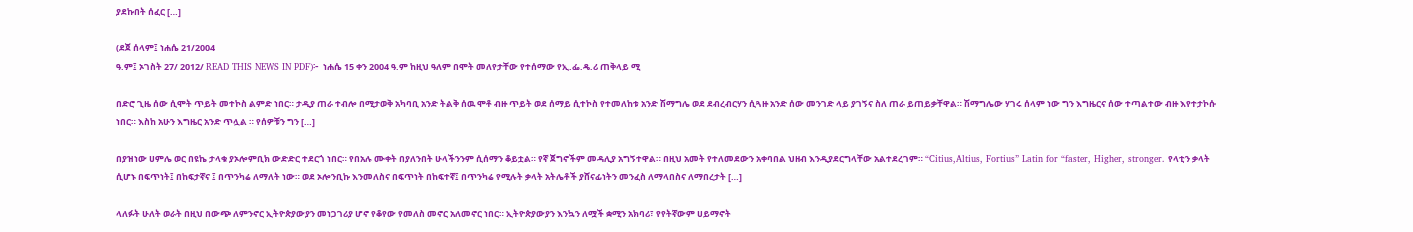ያደኩበት ሰፈር […]

(ደጀ ሰላም፤ ነሐሴ 21/2004
ዓ.ም፤ ኦገስት 27/ 2012/ READ THIS NEWS IN PDF)፦  ነሐሴ 15 ቀን 2004 ዓ.ም ከዚህ ዓለም በሞት መለየታቸው የተሰማው የኢ.ፌ.ዴ.ሪ ጠቅላይ ሚ

በድሮ ጊዜ ሰው ሲሞት ጥይት መተኮስ ልምድ ነበር። ታዲያ ጠራ ተብሎ በሚታወቅ አካባቢ አንድ ትልቅ ሰዉ ሞቶ ብዙ ጥይት ወደ ሰማይ ሲተኮስ የተመለከቱ አንድ ሽማግሌ ወደ ደብረብርሃን ሲጓዙ አንድ ሰው መንገድ ላይ ያገኝና ስለ ጠራ ይጠይቃቸዋል። ሽማግሌው ሃገሩ ሰላም ነው ግን እግዜርና ሰው ተጣልተው ብዙ እየተታኮሱ ነበር። እስከ አሁን እግዜር አንድ ጥሏል ። የሰዎቹን ግን […]

በያዝነው ሀምሌ ወር በዩኬ ታላቁ ያኦሎምቢክ ውድድር ተደርጎ ነበር። የበአሉ ሙቀት በያለንበት ሁላችንንም ሲሰማን ቆይቷል። የኛ ጀግኖችም መዳሊያ አግኝተዋል። በዚህ አመት የተለመደውን አቀባበል ህዘብ እንዲያደርግላቸው አልተደረገም። “Citius,Altius, Fortius” Latin for “faster, Higher, stronger. የላቲን ቃላት ሲሆኑ በፍጥነት፤ በከፍታኛና ፤ በጥንካሬ ለማለት ነው። ወደ ኦሎንቢኩ እንመለስና በፍጥነት በከፍተኛ፤ በጥንካሬ የሚሉት ቃላት አትሌቶች ያሸናፊነትን መንፈስ ለማላበስና ለማበረታት […]

ላለፉት ሁለት ወራት በዚህ በውጭ ለምንኖር ኢትዮጵያውያን መነጋገሪያ ሆኖ የቆየው የመለስ መኖር አለመኖር ነበር። ኢትዮጵያውያን እንኳን ለሟች ቋሚን አክባሪ፣ የየትኛውም ሀይማኖት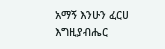አማኝ እንሁን ፈርሀ እግዚያብሔር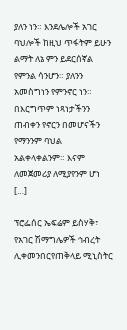ያለን ነን። እንደሌሎች አገር ባህሎች ከዚህ ጥፋትም ይሁን ልማት ለኔ ምን ይደርሰኛል የምንል ሳንሆን። ያለንን አመስግነን የምንኖር ነን። በእርግጥም ነጻነታችንን ጠብቀን የኖርን በመሆናችን የማንንም ባህል አልቀላቀልንም። እናም ለመጀመሪያ ለሚያየንም ሆነ […]

ፕሮፌሰር ኤፍሬም ይስሃቅ፣ የአገር ሽማግሌዎች ኅብረት ሊቀመንበርየጠቅላይ ሚኒስትር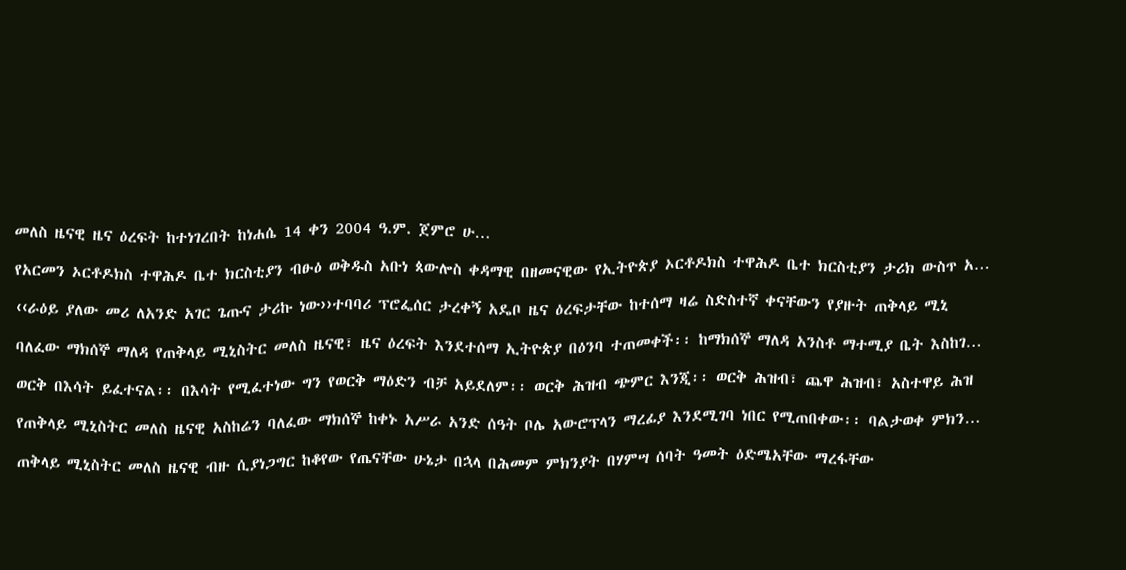መለስ ዜናዊ ዜና ዕረፍት ከተነገረበት ከነሐሴ 14 ቀን 2004 ዓ.ም. ጀምሮ ሁ…

የአርመን ኦርቶዶክስ ተዋሕዶ ቤተ ክርስቲያን ብፁዕ ወቅዱስ አቡነ ጳውሎስ ቀዳማዊ በዘመናዊው የኢትዮጵያ ኦርቶዶክስ ተዋሕዶ ቤተ ክርስቲያን ታሪክ ውስጥ አ…

‹‹ራዕይ ያለው መሪ ለአንድ አገር ጌጡና ታሪኩ ነው››ተባባሪ ፕሮፌሰር ታረቀኝ አዴቦ ዜና ዕረፍታቸው ከተሰማ ዛሬ ስድስተኛ ቀናቸውን የያዙት ጠቅላይ ሚኒ

ባለፈው ማክሰኞ ማለዳ የጠቅላይ ሚኒስትር መለስ ዜናዊ፣ ዜና ዕረፍት እንደተሰማ ኢትዮጵያ በዕንባ ተጠመቀች፡፡ ከማክሰኞ ማለዳ አንስቶ ማተሚያ ቤት እስከገ…

ወርቅ በእሳት ይፈተናል፡፡ በእሳት የሚፈተነው ግን የወርቅ ማዕድን ብቻ አይደለም፡፡ ወርቅ ሕዝብ ጭምር እንጂ፡፡ ወርቅ ሕዝብ፣ ጨዋ ሕዝብ፣ አስተዋይ ሕዝ

የጠቅላይ ሚኒስትር መለስ ዜናዊ አስከሬን ባለፈው ማክሰኞ ከቀኑ አሥራ አንድ ሰዓት ቦሌ አውሮፕላን ማረፊያ እንደሚገባ ነበር የሚጠበቀው፡፡ ባልታወቀ ምክን…

ጠቅላይ ሚኒስትር መለስ ዜናዊ ብዙ ሲያነጋግር ከቆየው የጤናቸው ሁኔታ በኋላ በሕመም ምክንያት በሃምሣ ሰባት ዓመት ዕድሜአቸው ማረፋቸው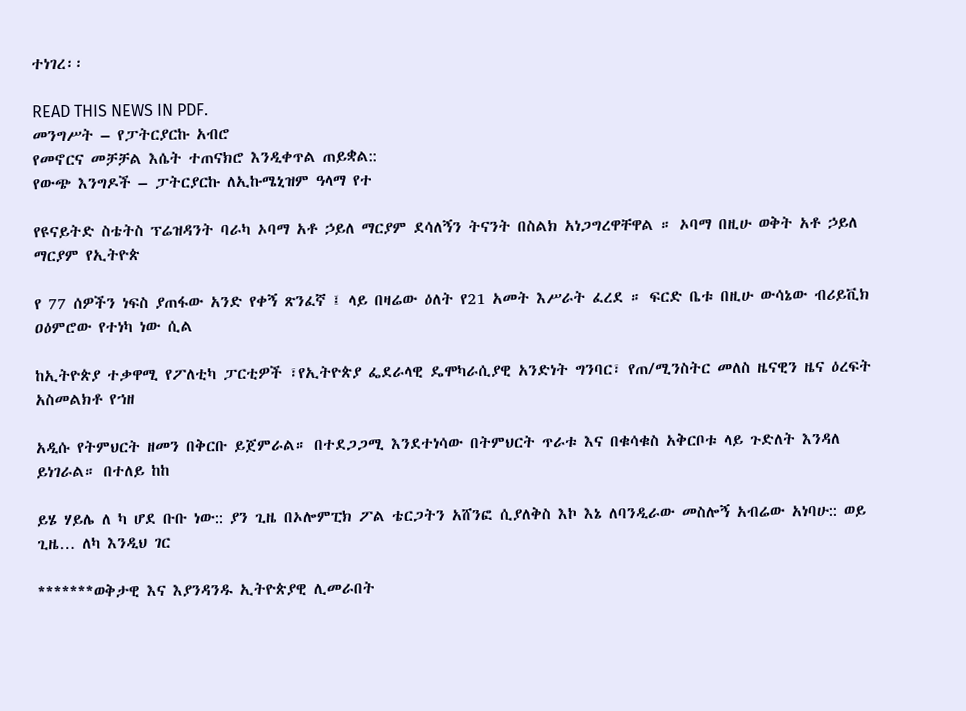ተነገረ፡፡

READ THIS NEWS IN PDF.
መንግሥት – የፓትርያርኩ አብሮ
የመኖርና መቻቻል እሴት ተጠናክሮ እንዲቀጥል ጠይቋል::
የውጭ እንግዶች – ፓትርያርኩ ለኢኩሜኒዝም ዓላማ የተ

የዩናይትድ ስቴትስ ፕሬዝዳንት ባራካ ኦባማ አቶ ኃይለ ማርያም ደሳለኝን ትናንት በስልክ አነጋግረዋቸዋል ። ኦባማ በዚሁ ወቅት አቶ ኃይለ ማርያም የኢትዮጵ

የ 77 ሰዎችን ነፍስ ያጠፋው አንድ የቀኝ ጽንፈኛ ፤ ላይ በዛሬው ዕለት የ21 አመት እሥራት ፈረደ ። ፍርድ ቤቱ በዚሁ ውሳኔው ብሪይቪክ ዐዕምሮው የተነካ ነው ሲል

ከኢትዮጵያ ተቃዋሚ የፖለቲካ ፓርቲዎች ፣የኢትዮጵያ ፌደራላዊ ዴሞካራሲያዊ አንድነት ግንባር፣ የጠ/ሚንስትር መለስ ዜናዊን ዜና ዕረፍት አስመልክቶ የኀዘ

አዲሱ የትምህርት ዘመን በቅርቡ ይጀምራል። በተደጋጋሚ እንደተነሳው በትምህርት ጥራቱ እና በቁሳቁስ አቅርቦቱ ላይ ጉድለት እንዳለ ይነገራል። በተለይ ከከ

ይሄ ሃይሌ ለ ካ ሆደ ቡቡ ነው:: ያን ጊዜ በኦሎምፒክ ፖል ቴርጋትን አሸንፎ ሲያለቅስ እኮ እኔ ለባንዲራው መስሎኝ አብሬው አነባሁ:: ወይ ጊዜ… ለካ እንዲህ ገር

*******ወቅታዊ እና እያንዳንዱ ኢትዮጵያዊ ሊመራበት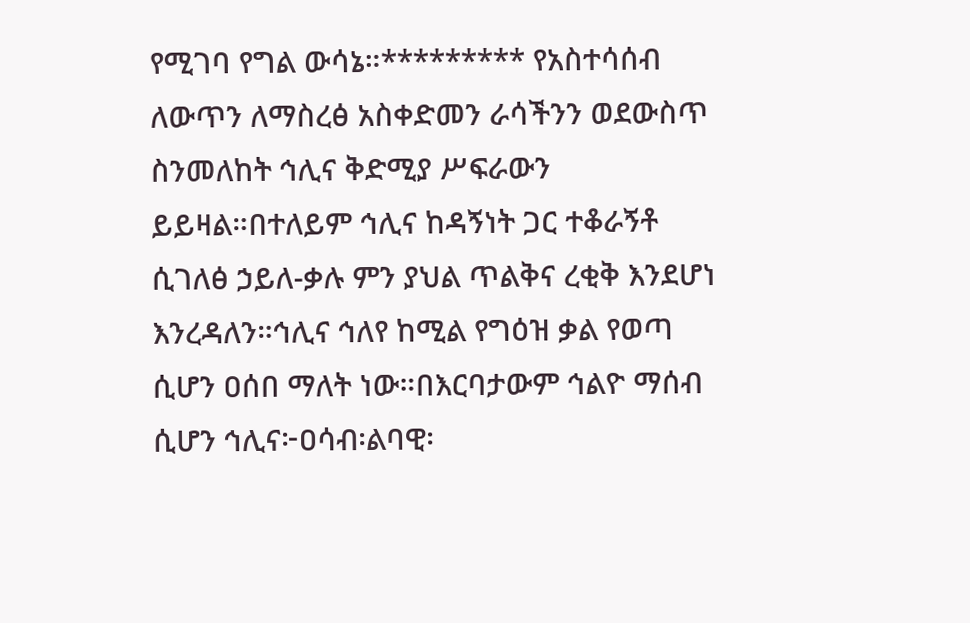የሚገባ የግል ውሳኔ።********* የአስተሳሰብ ለውጥን ለማስረፅ አስቀድመን ራሳችንን ወደውስጥ ስንመለከት ኅሊና ቅድሚያ ሥፍራውን ይይዛል።በተለይም ኅሊና ከዳኝነት ጋር ተቆራኝቶ ሲገለፅ ኃይለ-ቃሉ ምን ያህል ጥልቅና ረቂቅ እንደሆነ እንረዳለን።ኅሊና ኅለየ ከሚል የግዕዝ ቃል የወጣ ሲሆን ዐሰበ ማለት ነው።በእርባታውም ኅልዮ ማሰብ ሲሆን ኅሊና፦ዐሳብ፡ልባዊ፡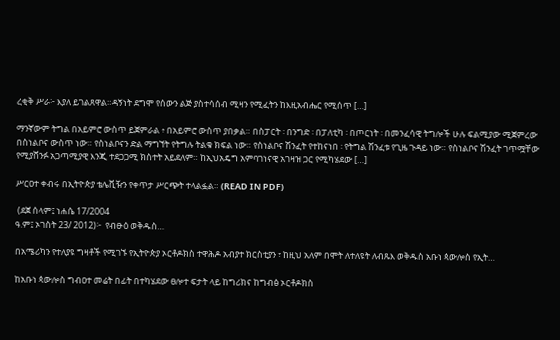ረቂቅ ሥራ፦ እያለ ይገልጸዋል።ዳኝነት ደግሞ የሰውን ልጅ ያስተሳሰብ ሚዛን የሚፈትን ከእዚአብሔር የሚሰጥ […]

ማንኛውም ትግል በአይምሮ ውስጥ ይጀምራል ፥ በአይምሮ ውስጥ ያበቃል። በስፓርት ፡ በንግድ ፡ በፓለቲካ ፡ በጦርነት ፡ በመንፈሳዊ ትግሎች ሁሉ ፍልሚያው ሚጀምረው በስነልቦና ውስጥ ነው። የስነልቦናን ድል ማግኘት የትግሉ ትልቁ ክፍል ነው። የስነልቦና ሽንፈት የተከናነበ ፡ የትግል ሽንፈቱ የጊዜ ጉዳይ ነው። የስነልቦና ሽንፈት ገጥሟቸው የሚያሸንፉ አጋጣሚያዊ እንጂ ተደጋጋሚ ክስተት አይደለም። ከኢህአዴግ አምባገነናዊ አገዛዝ ጋር የሚካሄደው […]

ሥርዐተ ቀብሩ በኢትዮጵያ ቴሌቪዥን የቀጥታ ሥርጭት ተላልፏል። (READ IN PDF)

 (ደጀ ሰላም፤ ነሐሴ 17/2004
ዓ.ም፤ ኦገስት 23/ 2012)፦  የብፁዕ ወቅዱስ…

በአሜሪካን የተለያዩ ግዛቶች የሚገኙ የኢትዮጵያ ኦርቶዶክስ ተዋሕዶ አብያተ ክርስቲያን ፣ ከዚህ አለም በሞት ለተለዩት ለብጹእ ወቅዱስ አቡነ ጳውሎስ የኢት…

ከአቡነ ጳውሎስ ግብዐተ መሬት በፊት በተካሄደው ፀሎተ ፍታት ላይ ከግሪክና ከግብፅ ኦርቶዶክስ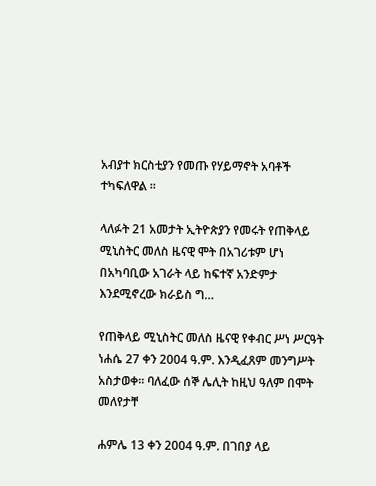አብያተ ክርስቲያን የመጡ የሃይማኖት አባቶች ተካፍለዋል ።

ላለፉት 21 አመታት ኢትዮጵያን የመሩት የጠቅላይ ሚኒስትር መለስ ዜናዊ ሞት በአገሪቱም ሆነ በአካባቢው አገራት ላይ ከፍተኛ አንድምታ እንደሚኖረው ክራይስ ግ…

የጠቅላይ ሚኒስትር መለስ ዜናዊ የቀብር ሥነ ሥርዓት ነሐሴ 27 ቀን 2004 ዓ.ም. እንዲፈጸም መንግሥት አስታወቀ፡፡ ባለፈው ሰኞ ሌሊት ከዚህ ዓለም በሞት መለየታቸ

ሐምሌ 13 ቀን 2004 ዓ.ም. በገበያ ላይ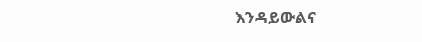እንዳይውልና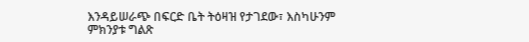እንዳይሠራጭ በፍርድ ቤት ትዕዛዝ የታገደው፣ እስካሁንም ምክንያቱ ግልጽ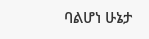ባልሆነ ሁኔታ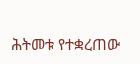ሕትመቱ የተቋረጠው